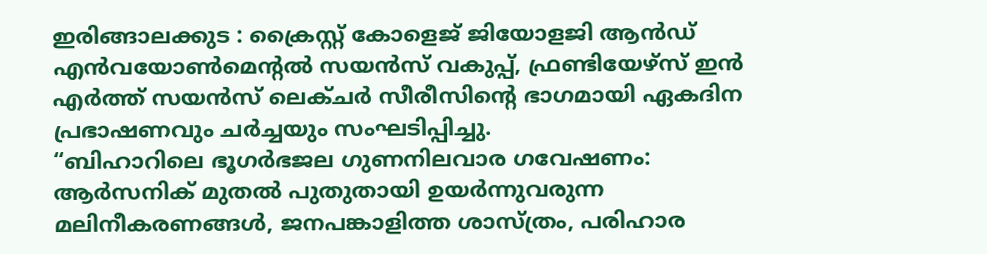ഇരിങ്ങാലക്കുട : ക്രൈസ്റ്റ് കോളെജ് ജിയോളജി ആൻഡ് എൻവയോൺമെന്റൽ സയൻസ് വകുപ്പ്, ഫ്രണ്ടിയേഴ്സ് ഇൻ എർത്ത് സയൻസ് ലെക്ചർ സീരീസിന്റെ ഭാഗമായി ഏകദിന പ്രഭാഷണവും ചർച്ചയും സംഘടിപ്പിച്ചു.
“ബിഹാറിലെ ഭൂഗർഭജല ഗുണനിലവാര ഗവേഷണം: ആർസനിക് മുതൽ പുതുതായി ഉയർന്നുവരുന്ന മലിനീകരണങ്ങൾ, ജനപങ്കാളിത്ത ശാസ്ത്രം, പരിഹാര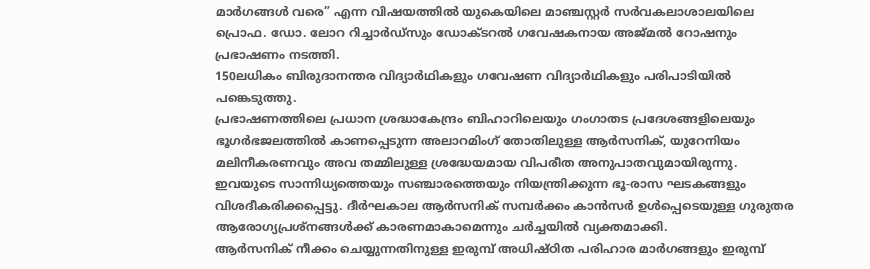മാർഗങ്ങൾ വരെ” എന്ന വിഷയത്തിൽ യുകെയിലെ മാഞ്ചസ്റ്റർ സർവകലാശാലയിലെ പ്രൊഫ. ഡോ. ലോറ റിച്ചാർഡ്സും ഡോക്ടറൽ ഗവേഷകനായ അജ്മൽ റോഷനും പ്രഭാഷണം നടത്തി.
150ലധികം ബിരുദാനന്തര വിദ്യാർഥികളും ഗവേഷണ വിദ്യാർഥികളും പരിപാടിയിൽ പങ്കെടുത്തു.
പ്രഭാഷണത്തിലെ പ്രധാന ശ്രദ്ധാകേന്ദ്രം ബിഹാറിലെയും ഗംഗാതട പ്രദേശങ്ങളിലെയും ഭൂഗർഭജലത്തിൽ കാണപ്പെടുന്ന അലാറമിംഗ് തോതിലുള്ള ആർസനിക്, യുറേനിയം മലിനീകരണവും അവ തമ്മിലുള്ള ശ്രദ്ധേയമായ വിപരീത അനുപാതവുമായിരുന്നു.
ഇവയുടെ സാന്നിധ്യത്തെയും സഞ്ചാരത്തെയും നിയന്ത്രിക്കുന്ന ഭൂ-രാസ ഘടകങ്ങളും വിശദീകരിക്കപ്പെട്ടു. ദീർഘകാല ആർസനിക് സമ്പർക്കം കാൻസർ ഉൾപ്പെടെയുള്ള ഗുരുതര ആരോഗ്യപ്രശ്നങ്ങൾക്ക് കാരണമാകാമെന്നും ചർച്ചയിൽ വ്യക്തമാക്കി.
ആർസനിക് നീക്കം ചെയ്യുന്നതിനുള്ള ഇരുമ്പ് അധിഷ്ഠിത പരിഹാര മാർഗങ്ങളും ഇരുമ്പ്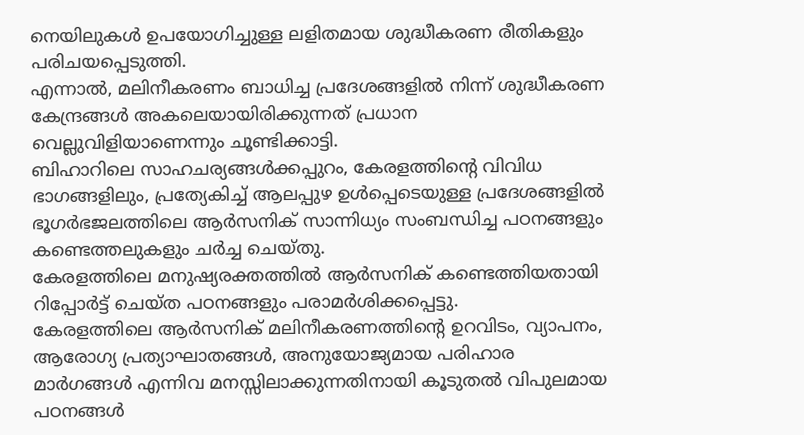നെയിലുകൾ ഉപയോഗിച്ചുള്ള ലളിതമായ ശുദ്ധീകരണ രീതികളും പരിചയപ്പെടുത്തി.
എന്നാൽ, മലിനീകരണം ബാധിച്ച പ്രദേശങ്ങളിൽ നിന്ന് ശുദ്ധീകരണ കേന്ദ്രങ്ങൾ അകലെയായിരിക്കുന്നത് പ്രധാന വെല്ലുവിളിയാണെന്നും ചൂണ്ടിക്കാട്ടി.
ബിഹാറിലെ സാഹചര്യങ്ങൾക്കപ്പുറം, കേരളത്തിന്റെ വിവിധ ഭാഗങ്ങളിലും, പ്രത്യേകിച്ച് ആലപ്പുഴ ഉൾപ്പെടെയുള്ള പ്രദേശങ്ങളിൽ ഭൂഗർഭജലത്തിലെ ആർസനിക് സാന്നിധ്യം സംബന്ധിച്ച പഠനങ്ങളും കണ്ടെത്തലുകളും ചർച്ച ചെയ്തു.
കേരളത്തിലെ മനുഷ്യരക്തത്തിൽ ആർസനിക് കണ്ടെത്തിയതായി റിപ്പോർട്ട് ചെയ്ത പഠനങ്ങളും പരാമർശിക്കപ്പെട്ടു.
കേരളത്തിലെ ആർസനിക് മലിനീകരണത്തിന്റെ ഉറവിടം, വ്യാപനം, ആരോഗ്യ പ്രത്യാഘാതങ്ങൾ, അനുയോജ്യമായ പരിഹാര മാർഗങ്ങൾ എന്നിവ മനസ്സിലാക്കുന്നതിനായി കൂടുതൽ വിപുലമായ പഠനങ്ങൾ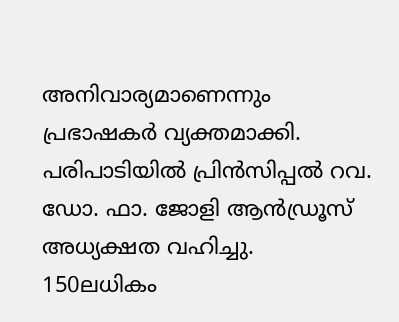അനിവാര്യമാണെന്നും പ്രഭാഷകർ വ്യക്തമാക്കി.
പരിപാടിയിൽ പ്രിൻസിപ്പൽ റവ. ഡോ. ഫാ. ജോളി ആൻഡ്രൂസ് അധ്യക്ഷത വഹിച്ചു.
150ലധികം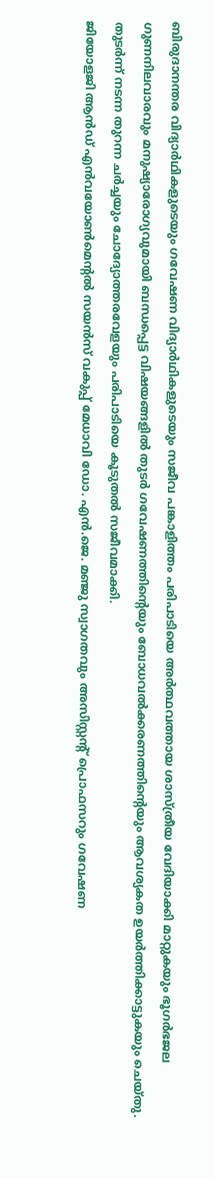ബിരുദാനന്തര വിദ്യാർഥികളുടെയും ഗവേഷണ വിദ്യാർഥികളുടെയും സജീവ പങ്കാളിത്തം പരിപാടിയെ അർത്ഥവത്തായ ശാസ്ത്രീയ വേദിയാക്കി മാറ്റുകയും ഭൂഗർഭജല ഗുണനിലവാരവും മനുഷ്യാരോഗ്യവുമായി ബന്ധപ്പെട്ട വിഷയങ്ങളിൽ തുടർ ഗവേഷണത്തിന്റെയും ബോധവൽക്കരണത്തിന്റെയും ആവശ്യകത ഉയർത്തിക്കാട്ടുകയും ചെയ്തു.
തുടർന്ന് നടന്ന തുറന്ന ചർച്ചയും ചോദ്യോത്തരവേളയും പരിപാടിയെ കൂടുതൽ സജീവമാക്കി.
ജിയോളജി ആൻഡ് എൻവയോൺമെന്റൽ സയൻസ് വകുപ്പ് മേധാവി ഡോ. എൻ.ജെ. മഞ്ജു സ്വാഗതവും അസിസ്റ്റന്റ് പ്രൊഫസറും ഗവേഷണ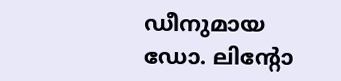ഡീനുമായ ഡോ. ലിന്റോ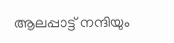ആലപ്പാട്ട് നന്ദിയും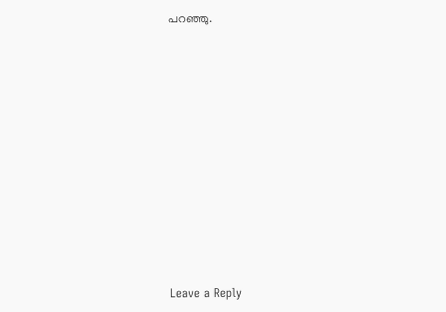പറഞ്ഞു.












Leave a Reply